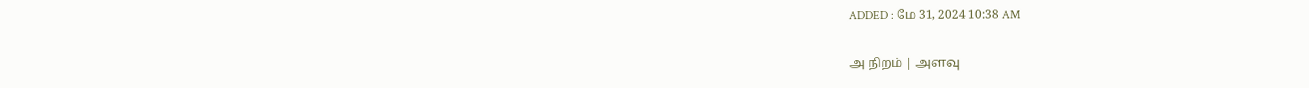ADDED : மே 31, 2024 10:38 AM

அ நிறம் | அளவு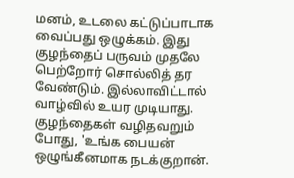மனம், உடலை கட்டுப்பாடாக வைப்பது ஒழுக்கம். இது குழந்தைப் பருவம் முதலே பெற்றோர் சொல்லித் தர வேண்டும். இல்லாவிட்டால் வாழ்வில் உயர முடியாது. குழந்தைகள் வழிதவறும் போது, 'உங்க பையன் ஒழுங்கீனமாக நடக்குறான்.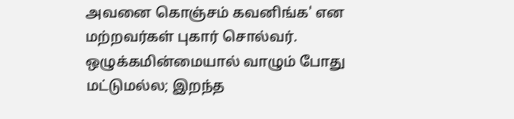அவனை கொஞ்சம் கவனிங்க' என மற்றவர்கள் புகார் சொல்வர். ஒழுக்கமின்மையால் வாழும் போது மட்டுமல்ல; இறந்த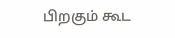பிறகும் கூட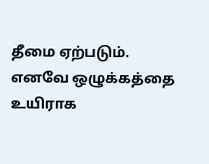தீமை ஏற்படும். எனவே ஒழுக்கத்தை உயிராக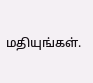மதியுங்கள்.